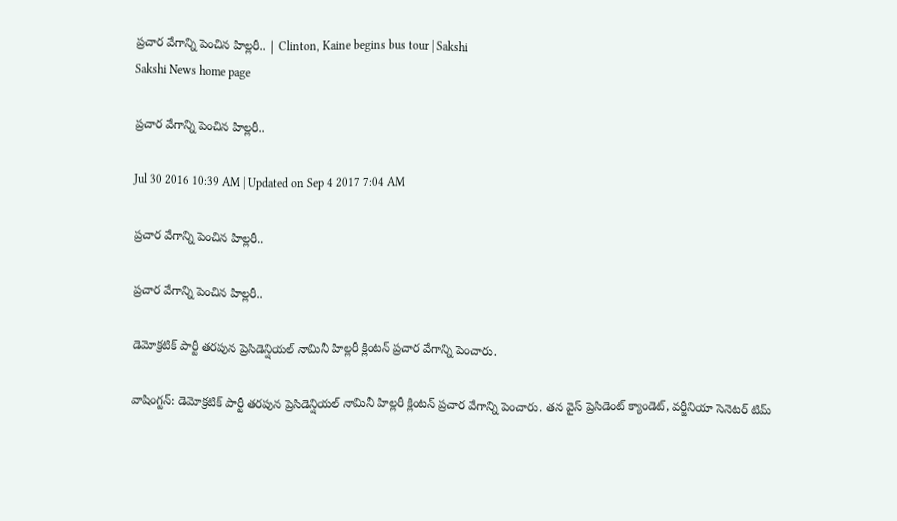ప్రచార వేగాన్ని పెంచిన హిల్లరీ.. | Clinton, Kaine begins bus tour | Sakshi
Sakshi News home page

ప్రచార వేగాన్ని పెంచిన హిల్లరీ..

Jul 30 2016 10:39 AM | Updated on Sep 4 2017 7:04 AM

ప్రచార వేగాన్ని పెంచిన హిల్లరీ..

ప్రచార వేగాన్ని పెంచిన హిల్లరీ..

డెమోక్రటిక్ పార్టీ తరపున ప్రెసిడెన్షియల్ నామినీ హిల్లరీ క్లింటన్ ప్రచార వేగాన్ని పెంచారు.

వాషింగ్టన్: డెమోక్రటిక్ పార్టీ తరపున ప్రెసిడెన్షియల్ నామినీ హిల్లరీ క్లింటన్ ప్రచార వేగాన్ని పెంచారు. తన వైస్ ప్రెసిడెంట్ క్యాండెట్, వర్జీనియా సెనెటర్ టిమ్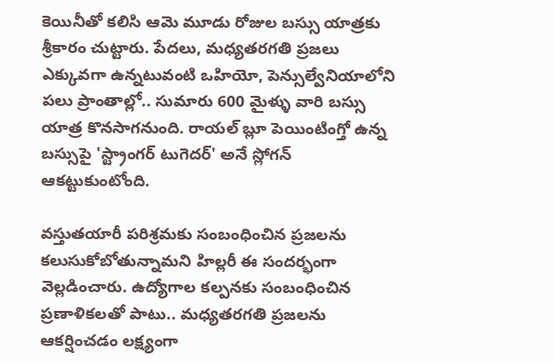కెయినీతో కలిసి ఆమె మూడు రోజుల బస్సు యాత్రకు శ్రీకారం చుట్టారు. పేదలు, మధ్యతరగతి ప్రజలు ఎక్కువగా ఉన్నటువంటి ఒహియో, పెన్సుల్వేనియాలోని పలు ప్రాంతాల్లో.. సుమారు 600 మైళ్ళు వారి బస్సు యాత్ర కొనసాగనుంది. రాయల్ బ్లూ పెయింటింగ్తో ఉన్న బస్సుపై 'స్ట్రాంగర్ టుగెదర్' అనే స్లోగన్ ఆకట్టుకుంటోంది.

వస్తుతయారీ పరిశ్రమకు సంబంధించిన ప్రజలను కలుసుకోబోతున్నామని హిల్లరీ ఈ సందర్భంగా వెల్లడించారు. ఉద్యోగాల కల్పనకు సంబంధించిన ప్రణాళికలతో పాటు.. మధ్యతరగతి ప్రజలను ఆకర్షించడం లక్ష్యంగా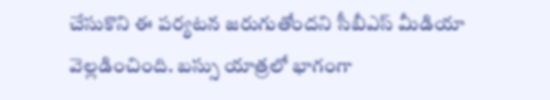చేసుకొని ఈ పర్యటన జరుగుతోందని సీబీఎస్ మీడియా వెల్లడించింది. బస్సు యాత్రలో భాగంగా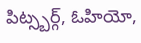పిట్స్బర్గ్, ఓహియో,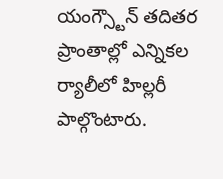యంగ్స్టౌన్ తదితర ప్రాంతాల్లో ఎన్నికల ర్యాలీలో హిల్లరీ పాల్గొంటారు.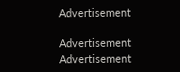Advertisement

Advertisement
Advertisement